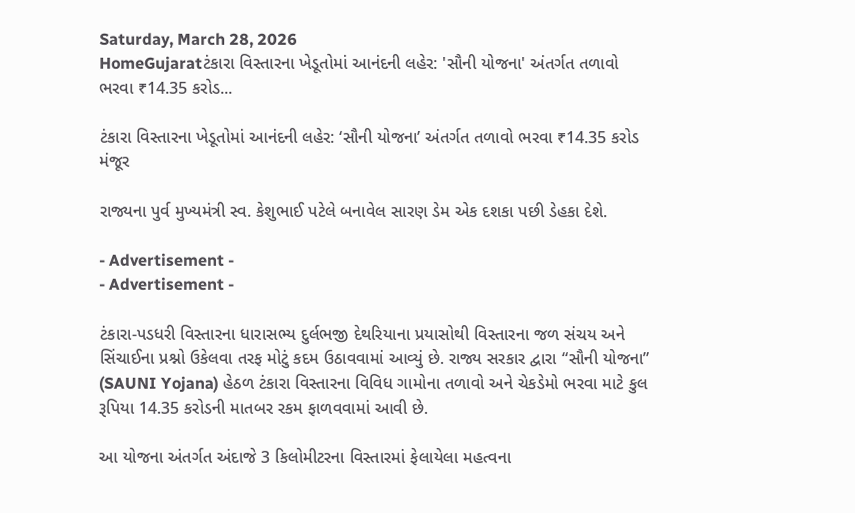Saturday, March 28, 2026
HomeGujaratટંકારા વિસ્તારના ખેડૂતોમાં આનંદની લહેર: 'સૌની યોજના' અંતર્ગત તળાવો ભરવા ₹14.35 કરોડ...

ટંકારા વિસ્તારના ખેડૂતોમાં આનંદની લહેર: ‘સૌની યોજના’ અંતર્ગત તળાવો ભરવા ₹14.35 કરોડ મંજૂર

રાજ્યના પુર્વ મુખ્યમંત્રી સ્વ. કેશુભાઈ પટેલે બનાવેલ સારણ ડેમ એક દશકા પછી ડેહકા દેશે.

- Advertisement -
- Advertisement -

ટંકારા-પડધરી વિસ્તારના ધારાસભ્ય દુર્લભજી દેથરિયાના પ્રયાસોથી વિસ્તારના જળ સંચય અને સિંચાઈના પ્રશ્નો ઉકેલવા તરફ મોટું કદમ ઉઠાવવામાં આવ્યું છે. રાજ્ય સરકાર દ્વારા “સૌની યોજના” (SAUNI Yojana) હેઠળ ટંકારા વિસ્તારના વિવિધ ગામોના તળાવો અને ચેકડેમો ભરવા માટે કુલ રૂપિયા 14.35 કરોડની માતબર રકમ ફાળવવામાં આવી છે.

આ યોજના અંતર્ગત અંદાજે 3 કિલોમીટરના વિસ્તારમાં ફેલાયેલા મહત્વના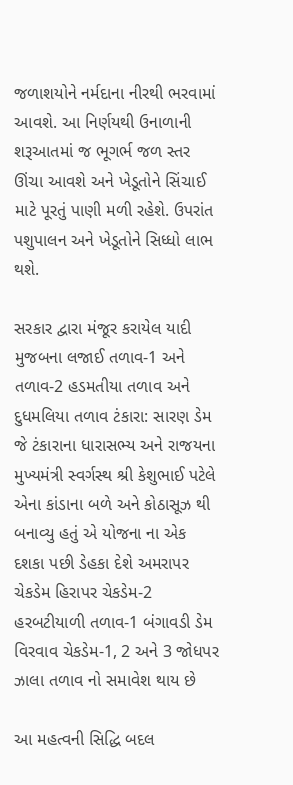જળાશયોને નર્મદાના નીરથી ભરવામાં આવશે. આ નિર્ણયથી ઉનાળાની શરૂઆતમાં જ ભૂગર્ભ જળ સ્તર ઊંચા આવશે અને ખેડૂતોને સિંચાઈ માટે પૂરતું પાણી મળી રહેશે. ઉપરાંત પશુપાલન અને ખેડૂતોને સિધ્ધો લાભ થશે.

સરકાર દ્વારા મંજૂર કરાયેલ યાદી મુજબના લજાઈ તળાવ-1 અને તળાવ-2 હડમતીયા તળાવ અને દુધમલિયા તળાવ ટંકારા: સારણ ડેમ જે ટંકારાના ધારાસભ્ય અને રાજયના મુખ્યમંત્રી સ્વર્ગસ્થ શ્રી કેશુભાઈ પટેલે એના કાંડાના બળે અને કોઠાસૂઝ થી બનાવ્યુ હતું એ યોજના ના એક દશકા પછી ડેહકા દેશે અમરાપર ચેકડેમ હિરાપર ચેકડેમ-2 હરબટીયાળી તળાવ-1 બંગાવડી ડેમ વિરવાવ ચેકડેમ-1, 2 અને 3 જોધપર ઝાલા તળાવ નો સમાવેશ થાય છે

આ મહત્વની સિદ્ધિ બદલ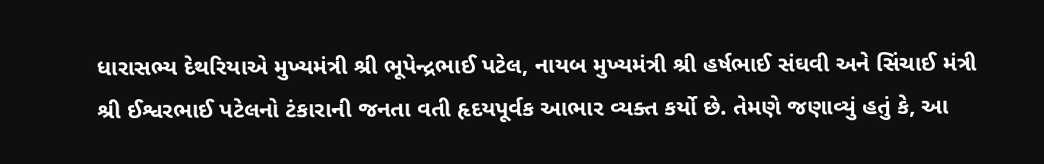ધારાસભ્ય દેથરિયાએ મુખ્યમંત્રી શ્રી ભૂપેન્દ્રભાઈ પટેલ, નાયબ મુખ્યમંત્રી શ્રી હર્ષભાઈ સંઘવી અને સિંચાઈ મંત્રી શ્રી ઈશ્વરભાઈ પટેલનો ટંકારાની જનતા વતી હૃદયપૂર્વક આભાર વ્યક્ત કર્યો છે. તેમણે જણાવ્યું હતું કે, આ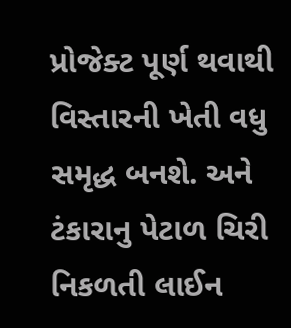પ્રોજેક્ટ પૂર્ણ થવાથી વિસ્તારની ખેતી વધુ સમૃદ્ધ બનશે. અને ટંકારાનુ પેટાળ ચિરી નિકળતી લાઈન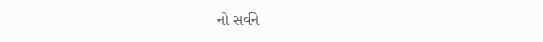નો સર્વને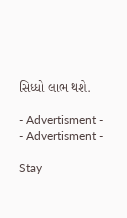સિધ્ધો લાભ થશે.

- Advertisment -
- Advertisment -

Stay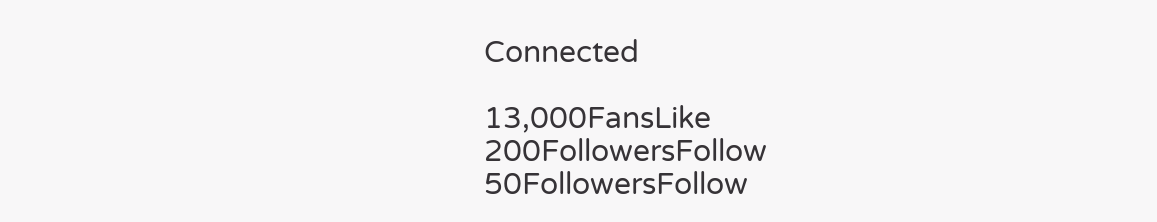Connected

13,000FansLike
200FollowersFollow
50FollowersFollow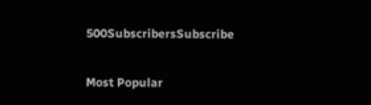500SubscribersSubscribe

Most Popular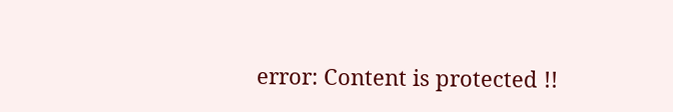error: Content is protected !!